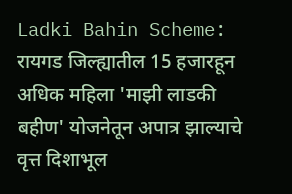Ladki Bahin Scheme: रायगड जिल्ह्यातील 15 हजारहून अधिक महिला 'माझी लाडकी बहीण' योजनेतून अपात्र झाल्याचे वृत्त दिशाभूल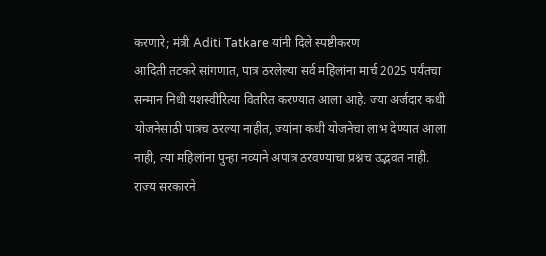करणारे; मंत्री Aditi Tatkare यांनी दिले स्पष्टीकरण
आदिती तटकरे सांगणात, पात्र ठरलेल्या सर्व महिलांना मार्च 2025 पर्यंतचा सन्मान निधी यशस्वीरित्या वितरित करण्यात आला आहे. ज्या अर्जदार कधी योजनेसाठी पात्रच ठरल्या नाहीत, ज्यांना कधी योजनेचा लाभ देण्यात आला नाही, त्या महिलांना पुन्हा नव्याने अपात्र ठरवण्याचा प्रश्नच उद्भवत नाही.
राज्य सरकारने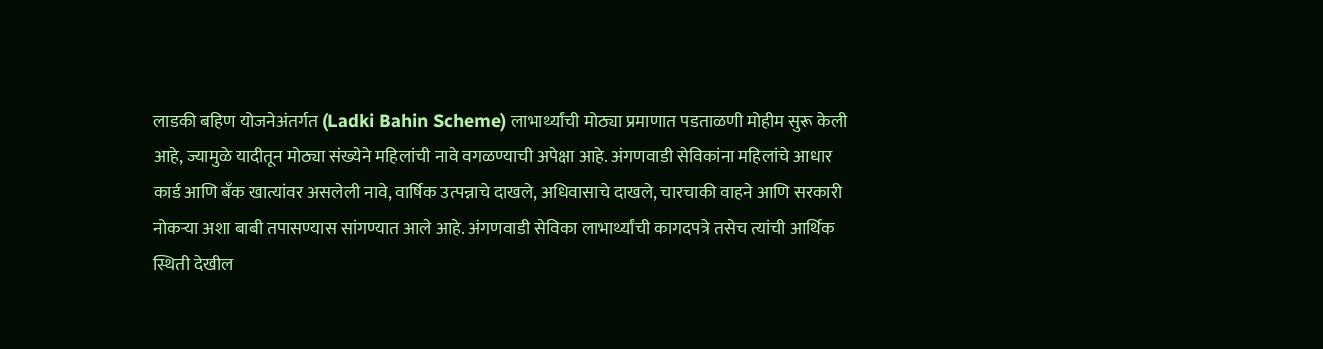लाडकी बहिण योजनेअंतर्गत (Ladki Bahin Scheme) लाभार्थ्यांची मोठ्या प्रमाणात पडताळणी मोहीम सुरू केली आहे, ज्यामुळे यादीतून मोठ्या संख्येने महिलांची नावे वगळण्याची अपेक्षा आहे. अंगणवाडी सेविकांना महिलांचे आधार कार्ड आणि बँक खात्यांवर असलेली नावे, वार्षिक उत्पन्नाचे दाखले, अधिवासाचे दाखले, चारचाकी वाहने आणि सरकारी नोकऱ्या अशा बाबी तपासण्यास सांगण्यात आले आहे. अंगणवाडी सेविका लाभार्थ्यांची कागदपत्रे तसेच त्यांची आर्थिक स्थिती देखील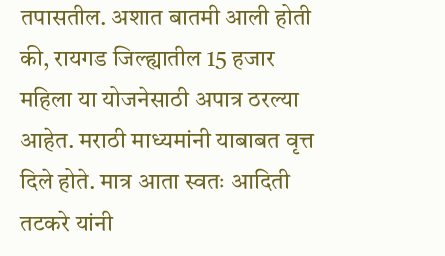तपासतील. अशात बातमी आली होती की, रायगड जिल्ह्यातील 15 हजार महिला या योजनेसाठी अपात्र ठरल्या आहेत. मराठी माध्यमांनी याबाबत वृत्त दिले होते. मात्र आता स्वतः आदिती तटकरे यांनी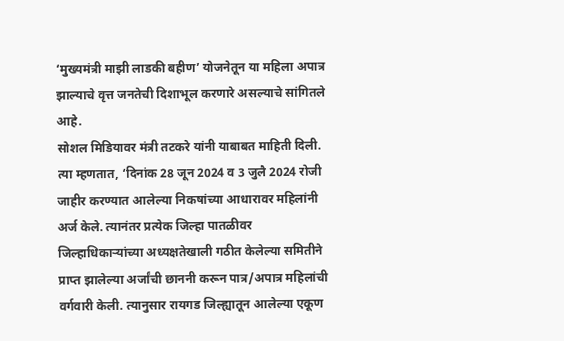‘मुख्यमंत्री माझी लाडकी बहीण’ योजनेतून या महिला अपात्र झाल्याचे वृत्त जनतेची दिशाभूल करणारे असल्याचे सांगितले आहे.
सोशल मिडियावर मंत्री तटकरे यांनी याबाबत माहिती दिली. त्या म्हणतात, ‘दिनांक 28 जून 2024 व 3 जुलै 2024 रोजी जाहीर करण्यात आलेल्या निकषांच्या आधारावर महिलांनी अर्ज केले. त्यानंतर प्रत्येक जिल्हा पातळीवर जिल्हाधिकाऱ्यांच्या अध्यक्षतेखाली गठीत केलेल्या समितीने प्राप्त झालेल्या अर्जांची छाननी करून पात्र/अपात्र महिलांची वर्गवारी केली. त्यानुसार रायगड जिल्ह्यातून आलेल्या एकूण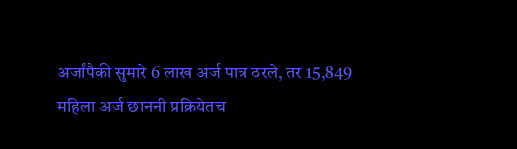अर्जांपैकी सुमारे 6 लाख अर्ज पात्र ठरले, तर 15,849 महिला अर्ज छाननी प्रक्रियेतच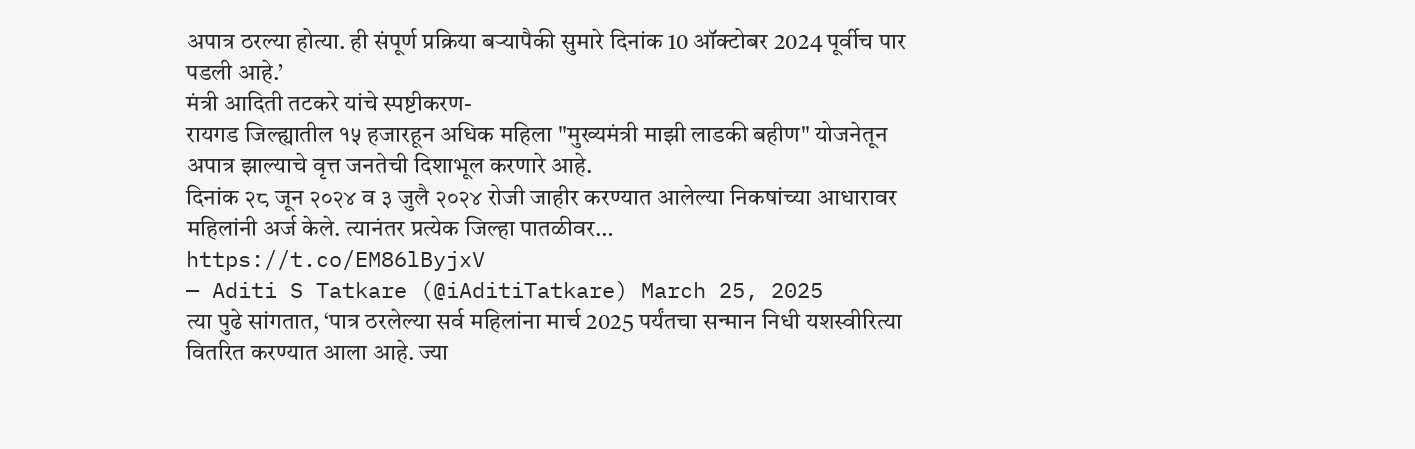अपात्र ठरल्या होत्या. ही संपूर्ण प्रक्रिया बऱ्यापैकी सुमारे दिनांक 10 ऑक्टोबर 2024 पूर्वीच पार पडली आहे.’
मंत्री आदिती तटकरे यांचे स्पष्टीकरण-
रायगड जिल्ह्यातील १५ हजारहून अधिक महिला "मुख्यमंत्री माझी लाडकी बहीण" योजनेतून अपात्र झाल्याचे वृत्त जनतेची दिशाभूल करणारे आहे.
दिनांक २८ जून २०२४ व ३ जुलै २०२४ रोजी जाहीर करण्यात आलेल्या निकषांच्या आधारावर महिलांनी अर्ज केले. त्यानंतर प्रत्येक जिल्हा पातळीवर… https://t.co/EM86lByjxV
— Aditi S Tatkare (@iAditiTatkare) March 25, 2025
त्या पुढे सांगतात, ‘पात्र ठरलेल्या सर्व महिलांना मार्च 2025 पर्यंतचा सन्मान निधी यशस्वीरित्या वितरित करण्यात आला आहे. ज्या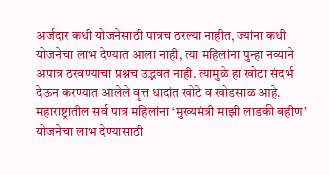अर्जदार कधी योजनेसाठी पात्रच ठरल्या नाहीत, ज्यांना कधी योजनेचा लाभ देण्यात आला नाही, त्या महिलांना पुन्हा नव्याने अपात्र ठरवण्याचा प्रश्नच उद्भवत नाही. त्यामुळे हा खोटा संदर्भ देऊन करण्यात आलेले वृत्त धादांत खोटे व खोडसाळ आहे. महाराष्ट्रातील सर्व पात्र महिलांना ‘मुख्यमंत्री माझी लाडकी बहीण’ योजनेचा लाभ देण्यासाठी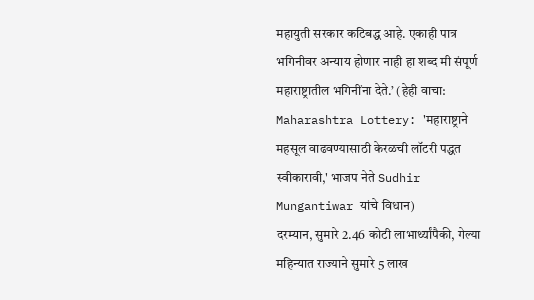महायुती सरकार कटिबद्ध आहे. एकाही पात्र भगिनीवर अन्याय होणार नाही हा शब्द मी संपूर्ण महाराष्ट्रातील भगिनींना देते.’ (हेही वाचा: Maharashtra Lottery: 'महाराष्ट्राने महसूल वाढवण्यासाठी केरळची लॉटरी पद्धत स्वीकारावी,' भाजप नेते Sudhir Mungantiwar यांचे विधान)
दरम्यान, सुमारे 2.46 कोटी लाभार्थ्यांपैकी, गेल्या महिन्यात राज्याने सुमारे 5 लाख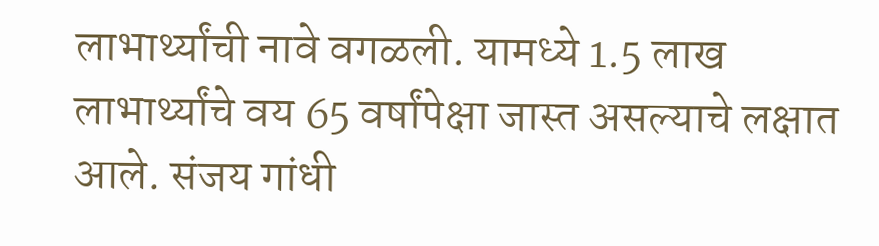लाभार्थ्यांची नावे वगळली. यामध्ये 1.5 लाख लाभार्थ्यांचे वय 65 वर्षांपेक्षा जास्त असल्याचे लक्षात आले. संजय गांधी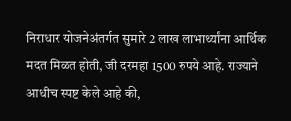निराधार योजनेअंतर्गत सुमारे 2 लाख लाभार्थ्यांना आर्थिक मदत मिळत होती, जी दरमहा 1500 रुपये आहे. राज्याने आधीच स्पष्ट केले आहे की,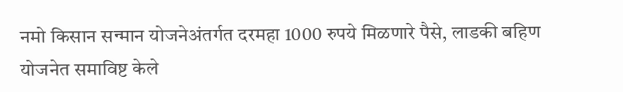नमो किसान सन्मान योजनेअंतर्गत दरमहा 1000 रुपये मिळणारे पैसे, लाडकी बहिण योजनेत समाविष्ट केले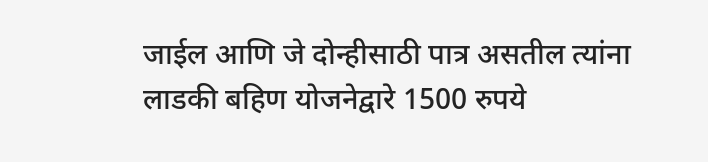जाईल आणि जे दोन्हीसाठी पात्र असतील त्यांना लाडकी बहिण योजनेद्वारे 1500 रुपये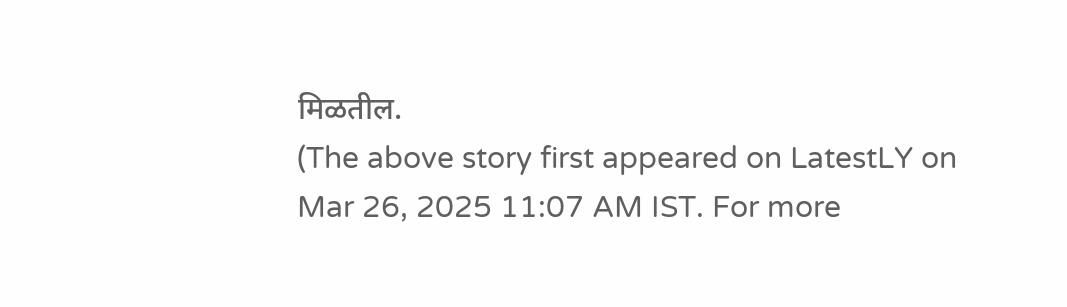मिळतील.
(The above story first appeared on LatestLY on Mar 26, 2025 11:07 AM IST. For more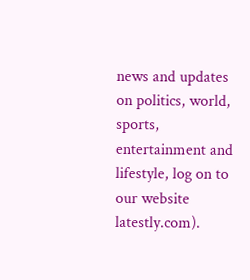news and updates on politics, world, sports, entertainment and lifestyle, log on to our website latestly.com).